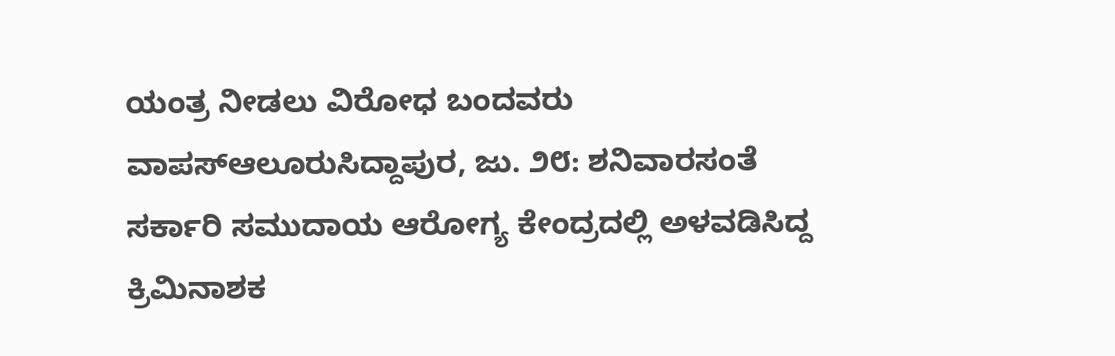ಯಂತ್ರ ನೀಡಲು ವಿರೋಧ ಬಂದವರು ವಾಪಸ್ಆಲೂರುಸಿದ್ದಾಪುರ, ಜು. ೨೮: ಶನಿವಾರಸಂತೆ ಸರ್ಕಾರಿ ಸಮುದಾಯ ಆರೋಗ್ಯ ಕೇಂದ್ರದಲ್ಲಿ ಅಳವಡಿಸಿದ್ದ ಕ್ರಿಮಿನಾಶಕ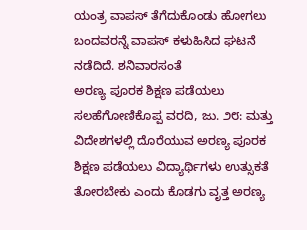ಯಂತ್ರ ವಾಪಸ್ ತೆಗೆದುಕೊಂಡು ಹೋಗಲು ಬಂದವರನ್ನೆ ವಾಪಸ್ ಕಳುಹಿಸಿದ ಘಟನೆ ನಡೆದಿದೆ. ಶನಿವಾರಸಂತೆ
ಅರಣ್ಯ ಪೂರಕ ಶಿಕ್ಷಣ ಪಡೆಯಲು ಸಲಹೆಗೋಣಿಕೊಪ್ಪ ವರದಿ, ಜು. ೨೮: ಮತ್ತು ವಿದೇಶಗಳಲ್ಲಿ ದೊರೆಯುವ ಅರಣ್ಯ ಪೂರಕ ಶಿಕ್ಷಣ ಪಡೆಯಲು ವಿದ್ಯಾರ್ಥಿಗಳು ಉತ್ಸುಕತೆ ತೋರಬೇಕು ಎಂದು ಕೊಡಗು ವೃತ್ತ ಅರಣ್ಯ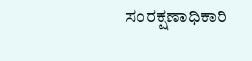ಸಂರಕ್ಷಣಾಧಿಕಾರಿ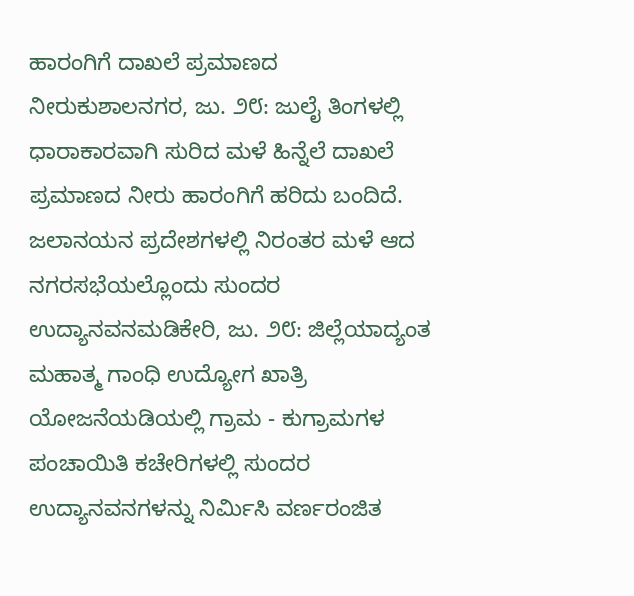ಹಾರಂಗಿಗೆ ದಾಖಲೆ ಪ್ರಮಾಣದ ನೀರುಕುಶಾಲನಗರ, ಜು. ೨೮: ಜುಲೈ ತಿಂಗಳಲ್ಲಿ ಧಾರಾಕಾರವಾಗಿ ಸುರಿದ ಮಳೆ ಹಿನ್ನೆಲೆ ದಾಖಲೆ ಪ್ರಮಾಣದ ನೀರು ಹಾರಂಗಿಗೆ ಹರಿದು ಬಂದಿದೆ. ಜಲಾನಯನ ಪ್ರದೇಶಗಳಲ್ಲಿ ನಿರಂತರ ಮಳೆ ಆದ
ನಗರಸಭೆಯಲ್ಲೊಂದು ಸುಂದರ ಉದ್ಯಾನವನಮಡಿಕೇರಿ, ಜು. ೨೮: ಜಿಲ್ಲೆಯಾದ್ಯಂತ ಮಹಾತ್ಮ ಗಾಂಧಿ ಉದ್ಯೋಗ ಖಾತ್ರಿ ಯೋಜನೆಯಡಿಯಲ್ಲಿ ಗ್ರಾಮ - ಕುಗ್ರಾಮಗಳ ಪಂಚಾಯಿತಿ ಕಚೇರಿಗಳಲ್ಲಿ ಸುಂದರ ಉದ್ಯಾನವನಗಳನ್ನು ನಿರ್ಮಿಸಿ ವರ್ಣರಂಜಿತ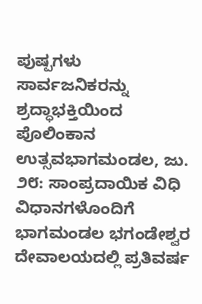ಪುಷ್ಪಗಳು ಸಾರ್ವಜನಿಕರನ್ನು
ಶ್ರದ್ಧಾಭಕ್ತಿಯಿಂದ ಪೊಲಿಂಕಾನ ಉತ್ಸವಭಾಗಮಂಡಲ, ಜು. ೨೮: ಸಾಂಪ್ರದಾಯಿಕ ವಿಧಿ ವಿಧಾನಗಳೊಂದಿಗೆ ಭಾಗಮಂಡಲ ಭಗಂಡೇಶ್ವರ ದೇವಾಲಯದಲ್ಲಿ ಪ್ರತಿವರ್ಷ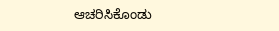ಆಚರಿಸಿಕೊಂಡು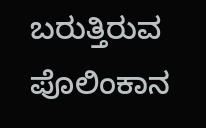ಬರುತ್ತಿರುವ ಪೊಲಿಂಕಾನ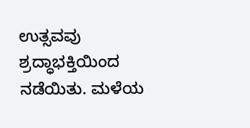ಉತ್ಸವವು ಶ್ರದ್ಧಾಭಕ್ತಿಯಿಂದ ನಡೆಯಿತು. ಮಳೆಯ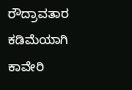ರೌದ್ರಾವತಾರ ಕಡಿಮೆಯಾಗಿ ಕಾವೇರಿ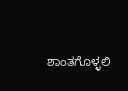ಶಾಂತಗೊಳ್ಳಲಿ